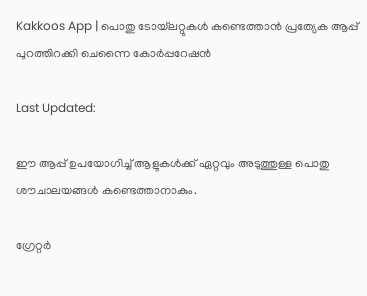Kakkoos App | പൊതു ടോയ്‌ലറ്റുകൾ കണ്ടെത്താൻ പ്രത്യേക ആപ്പ് പുറത്തിറക്കി ചെന്നൈ കോർപ്പറേഷൻ

Last Updated:

ഈ ആപ്പ് ഉപയോഗിച്ച് ആളുകൾക്ക് ഏറ്റവും അടുത്തുള്ള പൊതു ശൗചാലയങ്ങൾ കണ്ടെത്താനാകും.

ഗ്രേറ്റർ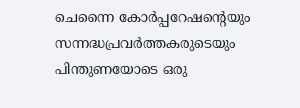ചെന്നൈ കോർപ്പറേഷന്റെയും സന്നദ്ധപ്രവർത്തകരുടെയും പിന്തുണയോടെ ഒരു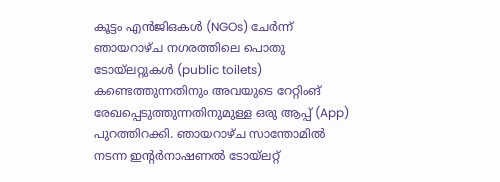കൂട്ടം എൻ‌ജി‌ഒകൾ (NGOs) ചേർന്ന് ഞായറാഴ്ച നഗരത്തിലെ പൊതു ടോയ്‌ലറ്റുകൾ (public toilets) കണ്ടെത്തുന്നതിനും അവയുടെ റേറ്റിംങ് രേഖപ്പെടുത്തുന്നതിനുമുള്ള ഒരു ആപ്പ് (App) പുറത്തിറക്കി. ഞായറാഴ്ച സാന്തോമിൽ നടന്ന ഇന്റർനാഷണൽ ടോയ്‌ലറ്റ്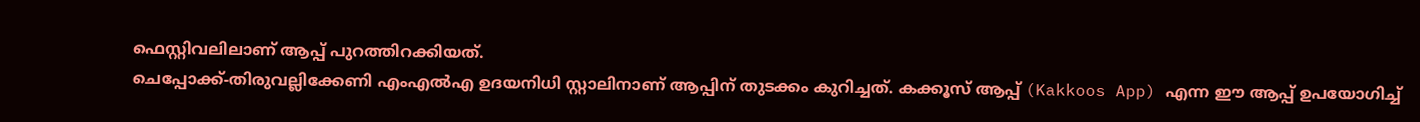ഫെസ്റ്റിവലിലാണ് ആപ്പ് പുറത്തിറക്കിയത്.
ചെപ്പോക്ക്-തിരുവല്ലിക്കേണി എംഎൽഎ ഉദയനിധി സ്റ്റാലിനാണ് ആപ്പിന് തുടക്കം കുറിച്ചത്. കക്കൂസ് ആപ്പ് (Kakkoos App) എന്ന ഈ ആപ്പ് ഉപയോഗിച്ച്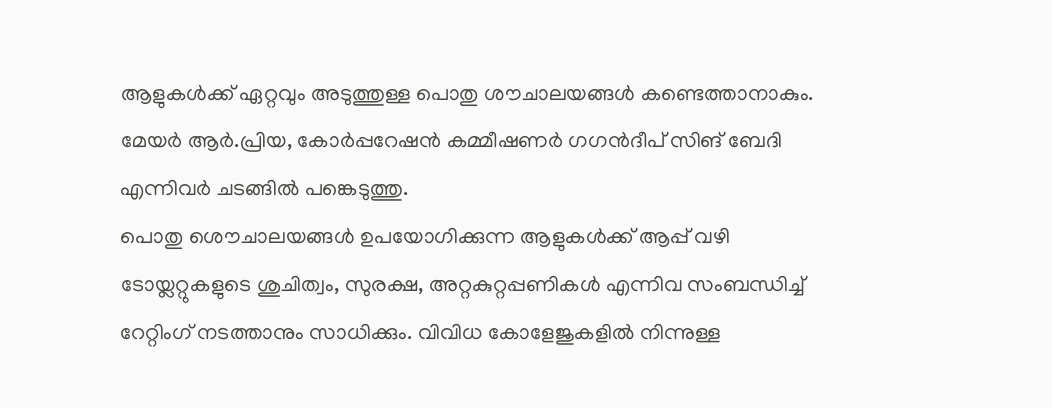ആളുകൾക്ക് ഏറ്റവും അടുത്തുള്ള പൊതു ശൗചാലയങ്ങൾ കണ്ടെത്താനാകും. മേയർ ആർ.പ്രിയ, കോർപ്പറേഷൻ കമ്മീഷണർ ഗഗൻദീപ് സിങ് ബേദി എന്നിവർ ചടങ്ങിൽ പങ്കെടുത്തു.
പൊതു ശൌചാലയങ്ങൾ ഉപയോഗിക്കുന്ന ആളുകൾക്ക് ആപ്പ് വഴി ടോയ്ലറ്റുകളുടെ ശുചിത്വം, സുരക്ഷ, അറ്റകുറ്റപ്പണികൾ എന്നിവ സംബന്ധിച്ച് റേറ്റിംഗ് നടത്താനും സാധിക്കും. വിവിധ കോളേജുകളിൽ നിന്നുള്ള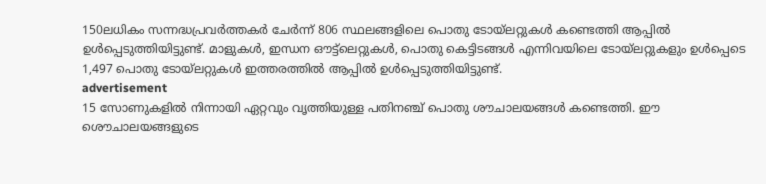150ലധികം സന്നദ്ധപ്രവർത്തകർ ചേർന്ന് 806 സ്ഥലങ്ങളിലെ പൊതു ടോയ്‌ലറ്റുകൾ കണ്ടെത്തി ആപ്പിൽ ഉൾപ്പെടുത്തിയിട്ടുണ്ട്. മാളുകൾ, ഇന്ധന ഔട്ട്‌ലെറ്റുകൾ, പൊതു കെട്ടിടങ്ങൾ എന്നിവയിലെ ടോയ്‌ലറ്റുകളും ഉൾപ്പെടെ 1,497 പൊതു ടോയ്‌ലറ്റുകൾ ഇത്തരത്തിൽ ആപ്പിൽ ഉൾപ്പെടുത്തിയിട്ടുണ്ട്.
advertisement
15 സോണുകളിൽ നിന്നായി ഏറ്റവും വൃത്തിയുള്ള പതിനഞ്ച് പൊതു ശൗചാലയങ്ങൾ കണ്ടെത്തി. ഈ ശൌചാലയങ്ങളുടെ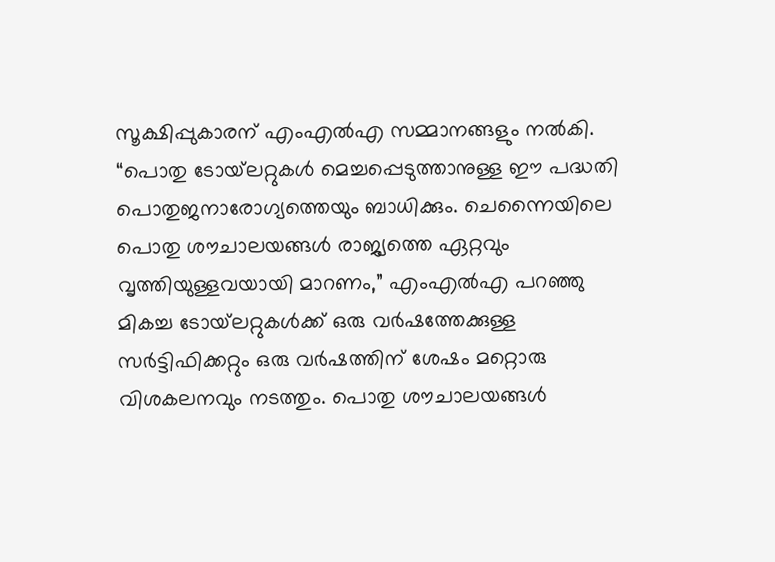സൂക്ഷിപ്പുകാരന് എംഎൽഎ സമ്മാനങ്ങളും നൽകി. “പൊതു ടോയ്‌ലറ്റുകൾ മെച്ചപ്പെടുത്താനുള്ള ഈ പദ്ധതി പൊതുജനാരോഗ്യത്തെയും ബാധിക്കും. ചെന്നൈയിലെ പൊതു ശൗചാലയങ്ങൾ രാജ്യത്തെ ഏറ്റവും വൃത്തിയുള്ളവയായി മാറണം,” എംഎൽഎ പറഞ്ഞു
മികച്ച ടോയ്‌ലറ്റുകൾക്ക് ഒരു വർഷത്തേക്കുള്ള സർട്ടിഫിക്കറ്റും ഒരു വർഷത്തിന് ശേഷം മറ്റൊരു വിശകലനവും നടത്തും. പൊതു ശൗചാലയങ്ങൾ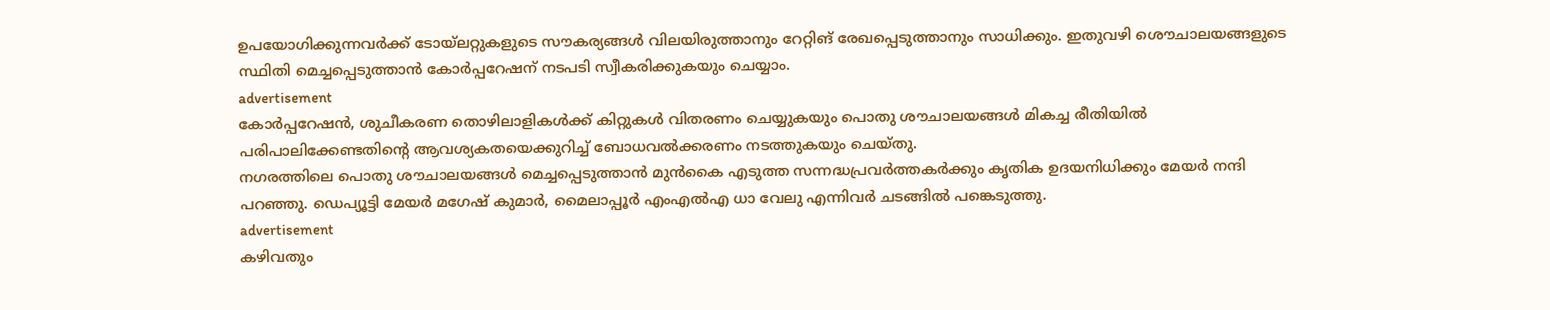ഉപയോഗിക്കുന്നവർക്ക് ടോയ്ലറ്റുകളുടെ സൗകര്യങ്ങൾ വിലയിരുത്താനും റേറ്റിങ് രേഖപ്പെടുത്താനും സാധിക്കും. ഇതുവഴി ശൌചാലയങ്ങളുടെ സ്ഥിതി മെച്ചപ്പെടുത്താൻ കോർപ്പറേഷന് നടപടി സ്വീകരിക്കുകയും ചെയ്യാം.
advertisement
കോർപ്പറേഷൻ, ശുചീകരണ തൊഴിലാളികൾക്ക് കിറ്റുകൾ വിതരണം ചെയ്യുകയും പൊതു ശൗചാലയങ്ങൾ മികച്ച രീതിയിൽ പരിപാലിക്കേണ്ടതിന്റെ ആവശ്യകതയെക്കുറിച്ച് ബോധവൽക്കരണം നടത്തുകയും ചെയ്തു.
നഗരത്തിലെ പൊതു ശൗചാലയങ്ങൾ മെച്ചപ്പെടുത്താൻ മുൻകൈ എടുത്ത സന്നദ്ധപ്രവർത്തകർക്കും കൃതിക ഉദയനിധിക്കും മേയർ നന്ദി പറഞ്ഞു. ഡെപ്യൂട്ടി മേയർ മഗേഷ് കുമാർ, മൈലാപ്പൂർ എംഎൽഎ ധാ വേലു എന്നിവർ ചടങ്ങിൽ പങ്കെടുത്തു.
advertisement
കഴിവതും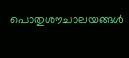പൊതുശൗചാലയങ്ങൾ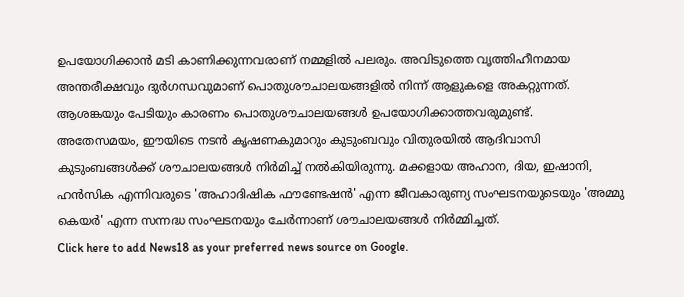ഉപയോഗിക്കാൻ മടി കാണിക്കുന്നവരാണ് നമ്മളിൽ പലരും. അവിടുത്തെ വൃത്തിഹീനമായ അന്തരീക്ഷവും ദുർഗന്ധവുമാണ് പൊതുശൗചാലയങ്ങളിൽ നിന്ന് ആളുകളെ അകറ്റുന്നത്. ആശങ്കയും പേടിയും കാരണം പൊതുശൗചാലയങ്ങള്‍ ഉപയോഗിക്കാത്തവരുമുണ്ട്.
അതേസമയം, ഈയിടെ നടന്‍ കൃഷണകുമാറും കുടുംബവും വിതുരയിൽ ആദിവാസി കുടുംബങ്ങള്‍ക്ക് ശൗചാലയങ്ങള്‍ നിര്‍മിച്ച് നല്‍കിയിരുന്നു. മക്കളായ അഹാന, ദിയ, ഇഷാനി, ഹന്‍സിക എന്നിവരുടെ 'അഹാദിഷിക ഫൗണ്ടേഷന്‍' എന്ന ജീവകാരുണ്യ സംഘടനയുടെയും 'അമ്മു കെയര്‍' എന്ന സന്നദ്ധ സംഘടനയും ചേര്‍ന്നാണ് ശൗചാലയങ്ങള്‍ നിര്‍മ്മിച്ചത്.
Click here to add News18 as your preferred news source on Google.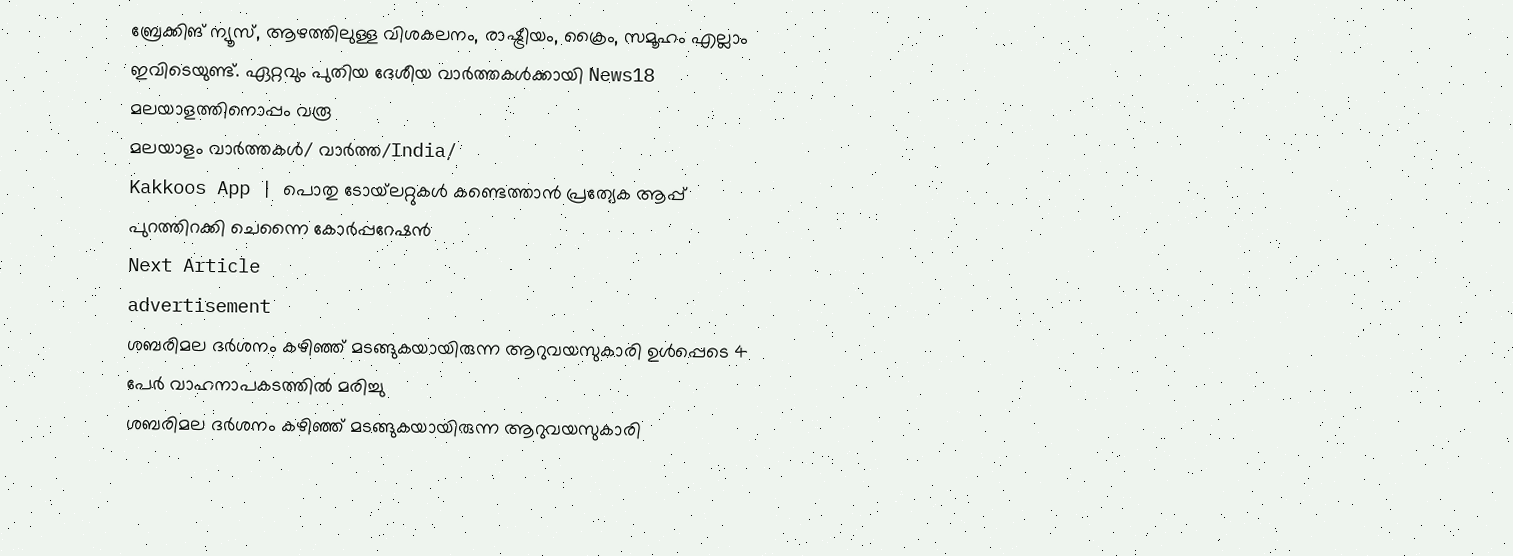ബ്രേക്കിങ് ന്യൂസ്, ആഴത്തിലുള്ള വിശകലനം, രാഷ്ട്രീയം, ക്രൈം, സമൂഹം എല്ലാം ഇവിടെയുണ്ട്. ഏറ്റവും പുതിയ ദേശീയ വാർത്തകൾക്കായി News18 മലയാളത്തിനൊപ്പം വരൂ
മലയാളം വാർത്തകൾ/ വാർത്ത/India/
Kakkoos App | പൊതു ടോയ്‌ലറ്റുകൾ കണ്ടെത്താൻ പ്രത്യേക ആപ്പ് പുറത്തിറക്കി ചെന്നൈ കോർപ്പറേഷൻ
Next Article
advertisement
ശബരിമല ദർശനം കഴിഞ്ഞ് മടങ്ങുകയായിരുന്ന ആറുവയസുകാരി ഉൾപ്പെടെ 4 പേർ വാഹനാപകടത്തിൽ മരിച്ചു
ശബരിമല ദർശനം കഴിഞ്ഞ് മടങ്ങുകയായിരുന്ന ആറുവയസുകാരി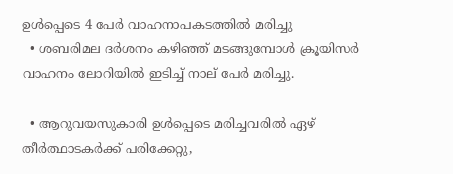ഉൾപ്പെടെ 4 പേർ വാഹനാപകടത്തിൽ മരിച്ചു
  • ശബരിമല ദർശനം കഴിഞ്ഞ് മടങ്ങുമ്പോൾ ക്രൂയിസർ വാഹനം ലോറിയിൽ ഇടിച്ച് നാല് പേർ മരിച്ചു.

  • ആറുവയസുകാരി ഉൾപ്പെടെ മരിച്ചവരിൽ ഏഴ് തീർത്ഥാടകർക്ക് പരിക്കേറ്റു,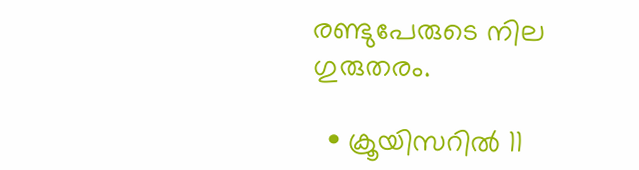രണ്ടുപേരുടെ നില ഗുരുതരം.

  • ക്രൂയിസറിൽ 11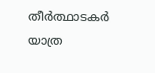തീർത്ഥാടകർ യാത്ര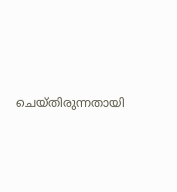ചെയ്തിരുന്നതായി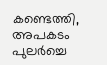കണ്ടെത്തി, അപകടം പുലർച്ചെ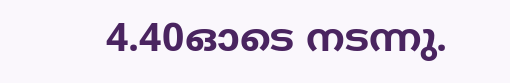4.40ഓടെ നടന്നു.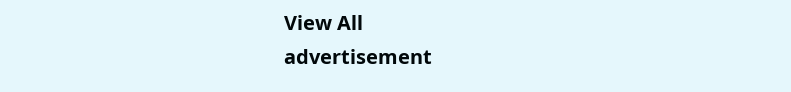View All
advertisement